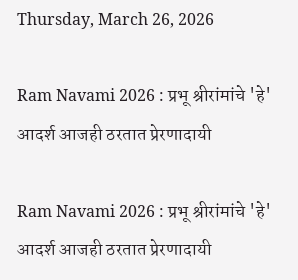Thursday, March 26, 2026

Ram Navami 2026 : प्रभू श्रीरांमांचे 'हे' आदर्श आजही ठरतात प्रेरणादायी

Ram Navami 2026 : प्रभू श्रीरांमांचे 'हे' आदर्श आजही ठरतात प्रेरणादायी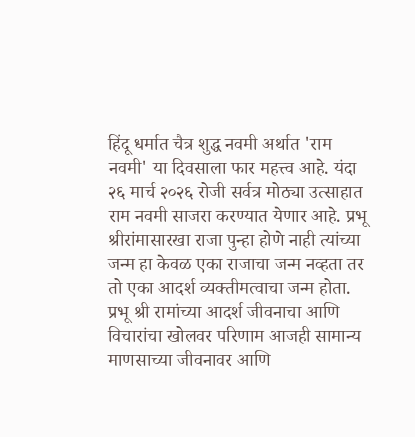हिंदू धर्मात चैत्र शुद्ध नवमी अर्थात 'राम नवमी' या दिवसाला फार महत्त्व आहे. यंदा २६ मार्च २०२६ रोजी सर्वत्र मोठ्या उत्साहात राम नवमी साजरा करण्यात येणार आहे. प्रभू श्रीरांमासारखा राजा पुन्हा होणे नाही त्यांच्या जन्म हा केवळ एका राजाचा जन्म नव्हता तर तो एका आदर्श व्यक्तीमत्वाचा जन्म होता. प्रभू श्री रामांच्या आदर्श जीवनाचा आणि विचारांचा खोलवर परिणाम आजही सामान्य माणसाच्या जीवनावर आणि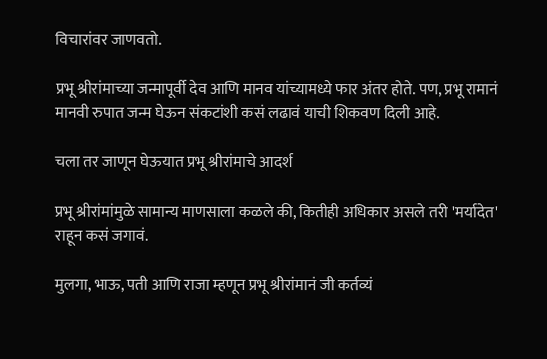विचारांवर जाणवतो.

प्रभू श्रीरांमाच्या जन्मापूर्वी देव आणि मानव यांच्यामध्ये फार अंतर होते. पण, प्रभू रामानं मानवी रुपात जन्म घेऊन संकटांशी कसं लढावं याची शिकवण दिली आहे.

चला तर जाणून घेऊयात प्रभू श्रीरांमाचे आदर्श

प्रभू श्रीरांमांमुळे सामान्य माणसाला कळले की, कितीही अधिकार असले तरी 'मर्यादेत' राहून कसं जगावं.

मुलगा, भाऊ, पती आणि राजा म्हणून प्रभू श्रीरांमानं जी कर्तव्यं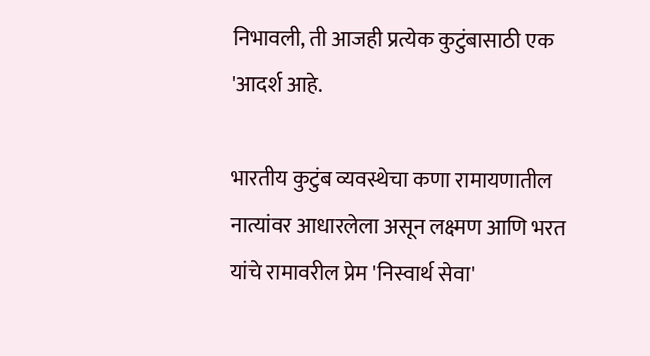निभावली, ती आजही प्रत्येक कुटुंबासाठी एक 'आदर्श आहे.

भारतीय कुटुंब व्यवस्थेचा कणा रामायणातील नात्यांवर आधारलेला असून लक्ष्मण आणि भरत यांचे रामावरील प्रेम 'निस्वार्थ सेवा'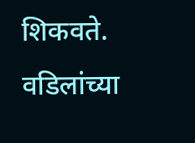शिकवते. वडिलांच्या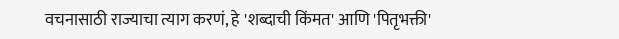वचनासाठी राज्याचा त्याग करणं, हे 'शब्दाची किंमत' आणि 'पितृभक्ती'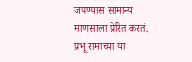जपण्यास सामान्य माणसाला प्रेरित करतं. प्रभू रामाच्या या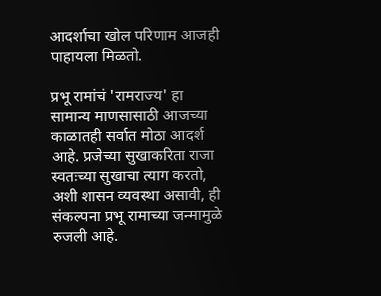आदर्शाचा खोल परिणाम आजही पाहायला मिळतो.

प्रभू रामांचं 'रामराज्य' हा सामान्य माणसासाठी आजच्या काळातही सर्वात मोठा आदर्श आहे. प्रजेच्या सुखाकरिता राजा स्वतःच्या सुखाचा त्याग करतो, अशी शासन व्यवस्था असावी, ही संकल्पना प्रभू रामाच्या जन्मामुळे रुजली आहे.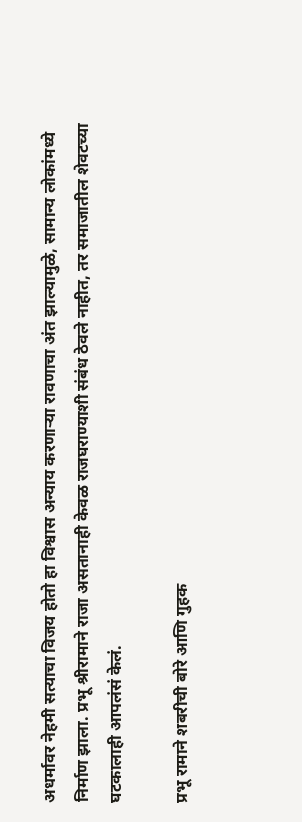अधर्मावर नेहमी सत्याचा विजय होतो हा विश्वास अन्याय करणाऱ्या रावणाचा अंत झाल्यामुळे, सामान्य लोकांमध्ये निर्माण झाला. प्रभू श्रीरामाने राजा असतानाही केवळ राजघराण्याशी संबंध ठेवले नाहीत, तर समाजातील शेवटच्या घटकालाही आपलंसं केलं.

प्रभू रामाने शबरीची बोरे आणि गुहक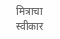मित्राचा स्वीकार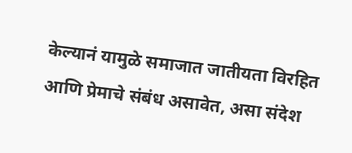केल्यानं यामुळे समाजात जातीयता विरहित आणि प्रेमाचे संबंध असावेत, असा संदेश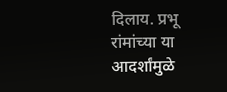दिलाय. प्रभू रांमांच्या या आदर्शांमुळे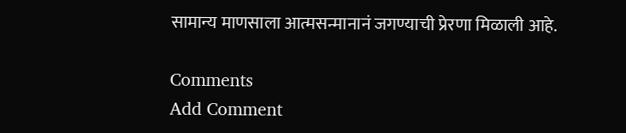सामान्य माणसाला आत्मसन्मानानं जगण्याची प्रेरणा मिळाली आहे.

Comments
Add Comment